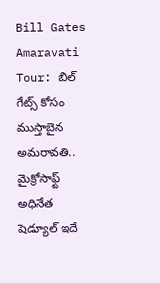Bill Gates Amaravati Tour: బిల్ గేట్స్ కోసం ముస్తాబైన అమరావతి.. మైక్రోసాఫ్ట్ అధినేత షెడ్యూల్ ఇదే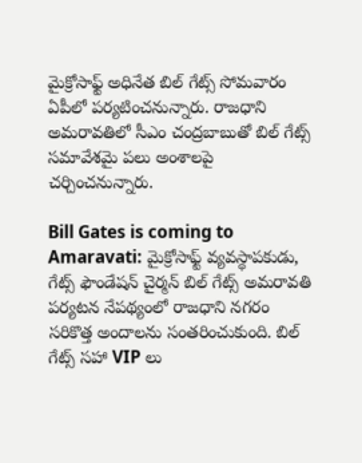మైక్రోసాఫ్ట్ అధినేత బిల్ గేట్స్ సోమవారం ఏపీలో పర్యటించనున్నారు. రాజధాని అమరావతిలో సీఎం చంద్రబాబుతో బిల్ గేట్స్ సమావేశమై పలు అంశాలపై చర్చించనున్నారు.

Bill Gates is coming to Amaravati: మైక్రోసాఫ్ట్ వ్యవస్థాపకుడు, గేట్స్ ఫౌండేషన్ చైర్మన్ బిల్ గేట్స్ అమరావతి పర్యటన నేపథ్యంలో రాజధాని నగరం సరికొత్త అందాలను సంతరించుకుంది. బిల్ గేట్స్ సహా VIP లు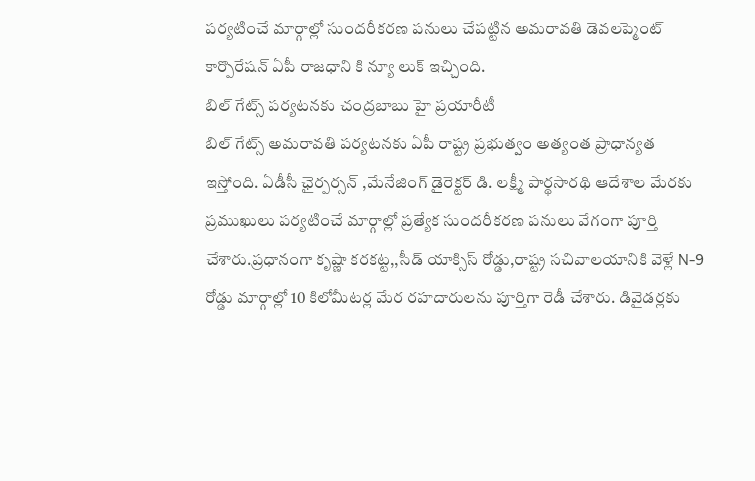పర్యటించే మార్గాల్లో సుందరీకరణ పనులు చేపట్టిన అమరావతి డెవలప్మెంట్ కార్పొరేషన్ ఏపీ రాజధాని కి న్యూ లుక్ ఇచ్చింది.
బిల్ గేట్స్ పర్యటనకు చంద్రబాబు హై ప్రయారీటీ
బిల్ గేట్స్ అమరావతి పర్యటనకు ఏపీ రాష్ట్ర ప్రభుత్వం అత్యంత ప్రాధాన్యత ఇస్తోంది. ఏడీసీ ఛైర్పర్సన్ ,మేనేజింగ్ డైరెక్టర్ డి. లక్ష్మీ పార్థసారథి ఆదేశాల మేరకు ప్రముఖులు పర్యటించే మార్గాల్లో ప్రత్యేక సుందరీకరణ పనులు వేగంగా పూర్తి చేశారు.ప్రధానంగా కృష్ణా కరకట్ట,,సీడ్ యాక్సిస్ రోడ్డు,రాష్ట్ర సచివాలయానికి వెళ్లే N-9 రోడ్డు మార్గాల్లో 10 కిలోమీటర్ల మేర రహదారులను పూర్తిగా రెడీ చేశారు. డివైడర్లకు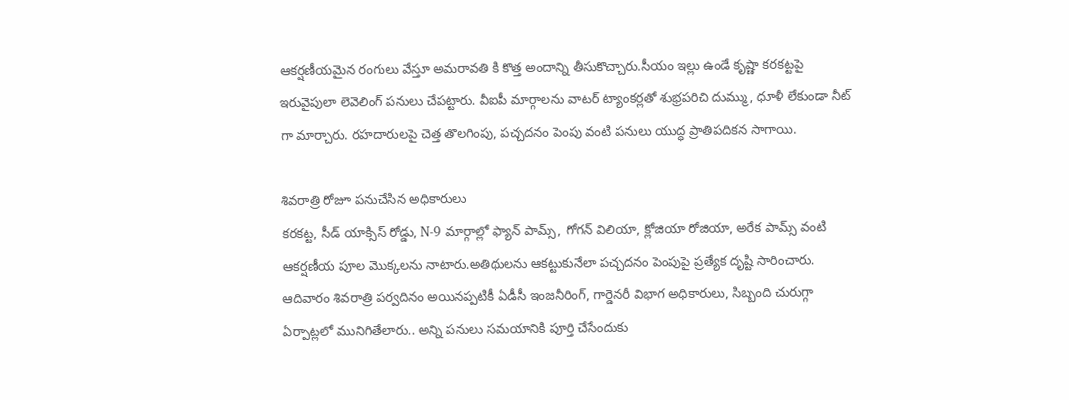ఆకర్షణీయమైన రంగులు వేస్తూ అమరావతి కి కొత్త అందాన్ని తీసుకొచ్చారు.సీయం ఇల్లు ఉండే కృష్ణా కరకట్టపై ఇరువైపులా లెవెలింగ్ పనులు చేపట్టారు. వీఐపీ మార్గాలను వాటర్ ట్యాంకర్లతో శుభ్రపరిచి దుమ్ము, ధూళీ లేకుండా నీట్ గా మార్చారు. రహదారులపై చెత్త తొలగింపు, పచ్చదనం పెంపు వంటి పనులు యుద్ధ ప్రాతిపదికన సాగాయి.

శివరాత్రి రోజూ పనుచేసిన అధికారులు
కరకట్ట, సీడ్ యాక్సిస్ రోడ్డు, N-9 మార్గాల్లో ఫ్యాన్ పామ్స్, గోగన్ విలియా, క్లోజియా రోజియా, అరేక పామ్స్ వంటి ఆకర్షణీయ పూల మొక్కలను నాటారు.అతిథులను ఆకట్టుకునేలా పచ్చదనం పెంపుపై ప్రత్యేక దృష్టి సారించారు. ఆదివారం శివరాత్రి పర్వదినం అయినప్పటికీ ఏడీసీ ఇంజనీరింగ్, గార్డెనరీ విభాగ అధికారులు, సిబ్బంది చురుగ్గా ఏర్పాట్లలో మునిగితేలారు.. అన్ని పనులు సమయానికి పూర్తి చేసేందుకు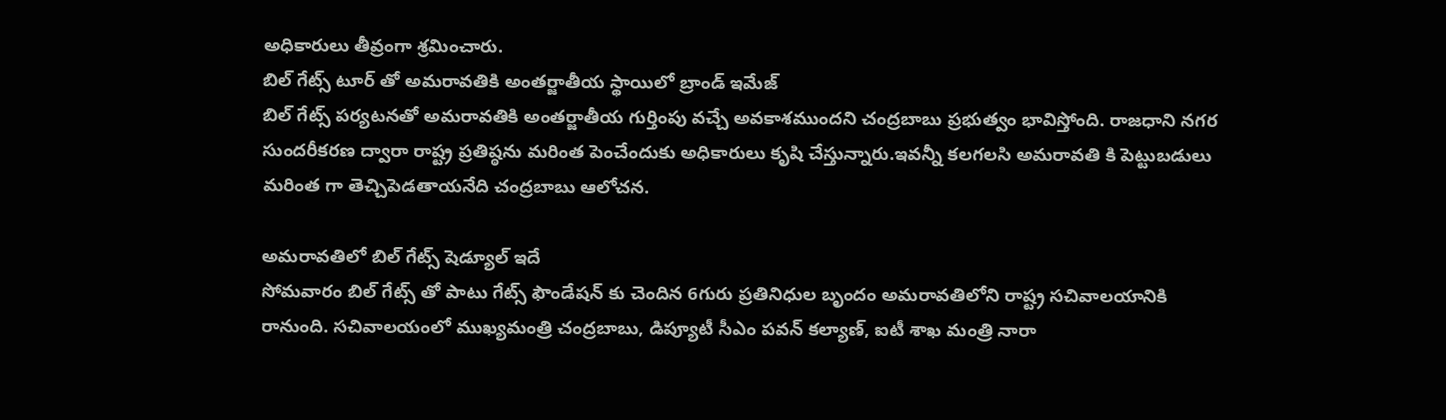అధికారులు తీవ్రంగా శ్రమించారు.
బిల్ గేట్స్ టూర్ తో అమరావతికి అంతర్జాతీయ స్థాయిలో బ్రాండ్ ఇమేజ్
బిల్ గేట్స్ పర్యటనతో అమరావతికి అంతర్జాతీయ గుర్తింపు వచ్చే అవకాశముందని చంద్రబాబు ప్రభుత్వం భావిస్తోంది. రాజధాని నగర సుందరీకరణ ద్వారా రాష్ట్ర ప్రతిష్ఠను మరింత పెంచేందుకు అధికారులు కృషి చేస్తున్నారు.ఇవన్నీ కలగలసి అమరావతి కి పెట్టుబడులు మరింత గా తెచ్చిపెడతాయనేది చంద్రబాబు ఆలోచన.

అమరావతిలో బిల్ గేట్స్ షెడ్యూల్ ఇదే
సోమవారం బిల్ గేట్స్ తో పాటు గేట్స్ ఫౌండేషన్ కు చెందిన 6గురు ప్రతినిధుల బృందం అమరావతిలోని రాష్ట్ర సచివాలయానికి రానుంది. సచివాలయంలో ముఖ్యమంత్రి చంద్రబాబు, డిప్యూటీ సీఎం పవన్ కల్యాణ్, ఐటీ శాఖ మంత్రి నారా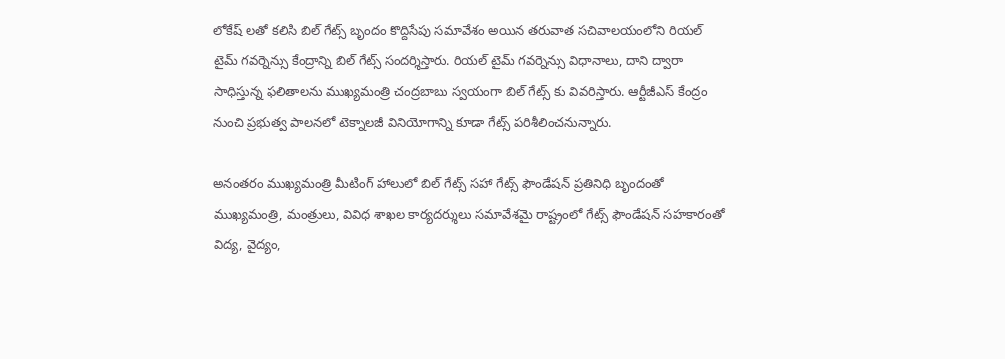లోకేష్ లతో కలిసి బిల్ గేట్స్ బృందం కొద్దిసేపు సమావేశం అయిన తరువాత సచివాలయంలోని రియల్ టైమ్ గవర్నెన్సు కేంద్రాన్ని బిల్ గేట్స్ సందర్శిస్తారు. రియల్ టైమ్ గవర్నెన్సు విధానాలు, దాని ద్వారా సాధిస్తున్న ఫలితాలను ముఖ్యమంత్రి చంద్రబాబు స్వయంగా బిల్ గేట్స్ కు వివరిస్తారు. ఆర్టీజీఎస్ కేంద్రం నుంచి ప్రభుత్వ పాలనలో టెక్నాలజీ వినియోగాన్ని కూడా గేట్స్ పరిశీలించనున్నారు.

అనంతరం ముఖ్యమంత్రి మీటింగ్ హాలులో బిల్ గేట్స్ సహా గేట్స్ ఫౌండేషన్ ప్రతినిధి బృందంతో ముఖ్యమంత్రి, మంత్రులు, వివిధ శాఖల కార్యదర్శులు సమావేశమై రాష్ట్రంలో గేట్స్ ఫౌండేషన్ సహకారంతో విద్య, వైద్యం,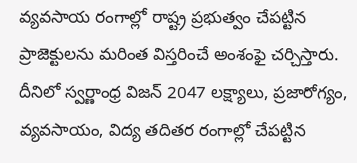వ్యవసాయ రంగాల్లో రాష్ట్ర ప్రభుత్వం చేపట్టిన ప్రాజెక్టులను మరింత విస్తరించే అంశంఫై చర్చిస్తారు. దీనిలో స్వర్ణాంధ్ర విజన్ 2047 లక్ష్యాలు, ప్రజారోగ్యం, వ్యవసాయం, విద్య తదితర రంగాల్లో చేపట్టిన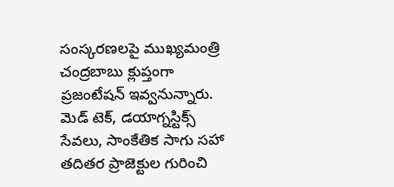సంస్కరణలపై ముఖ్యమంత్రి చంద్రబాబు క్లుప్తంగా ప్రజంటేషన్ ఇవ్వనున్నారు. మెడ్ టెక్, డయాగ్నస్టిక్స్ సేవలు, సాంకేతిక సాగు సహా తదితర ప్రాజెక్టుల గురించి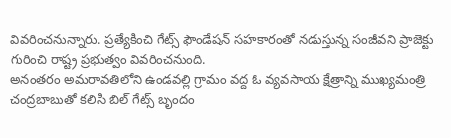వివరించనున్నారు. ప్రత్యేకించి గేట్స్ ఫౌండేషన్ సహకారంతో నడుస్తున్న సంజీవని ప్రాజెక్టు గురించి రాష్ట్ర ప్రభుత్వం వివరించనుంది.
అనంతరం అమరావతిలోని ఉండవల్లి గ్రామం వద్ద ఓ వ్యవసాయ క్షేత్రాన్ని ముఖ్యమంత్రి చంద్రబాబుతో కలిసి బిల్ గేట్స్ బృందం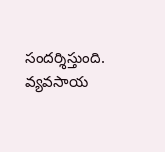సందర్శిస్తుంది. వ్యవసాయ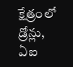క్షేత్రంలో డ్రోన్లు, ఏఐ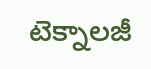టెక్నాలజీ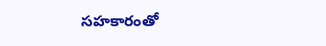సహకారంతో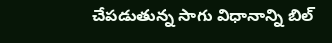చేపడుతున్న సాగు విధానాన్ని బిల్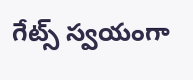గేట్స్ స్వయంగా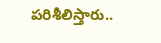పరిశీలిస్తారు..